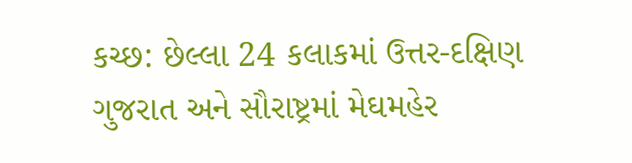કચ્છ: છેલ્લા 24 કલાકમાં ઉત્તર-દક્ષિણ ગુજરાત અને સૌરાષ્ટ્રમાં મેઘમહેર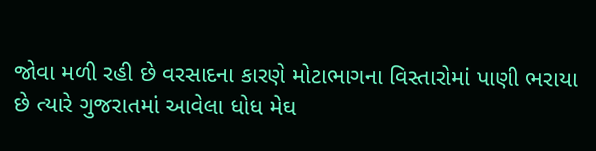જોવા મળી રહી છે વરસાદના કારણે મોટાભાગના વિસ્તારોમાં પાણી ભરાયા છે ત્યારે ગુજરાતમાં આવેલા ધોધ મેઘ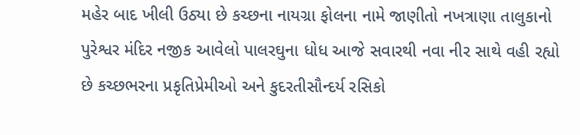મહેર બાદ ખીલી ઉઠ્યા છે કચ્છના નાયગ્રા ફોલના નામે જાણીતો નખત્રાણા તાલુકાનો પુરેશ્વર મંદિર નજીક આવેલો પાલરઘુના ધોધ આજે સવારથી નવા નીર સાથે વહી રહ્યો છે કચ્છભરના પ્રકૃતિપ્રેમીઓ અને કુદરતીસૌન્દર્ય રસિકો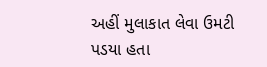અહીં મુલાકાત લેવા ઉમટી પડયા હતા